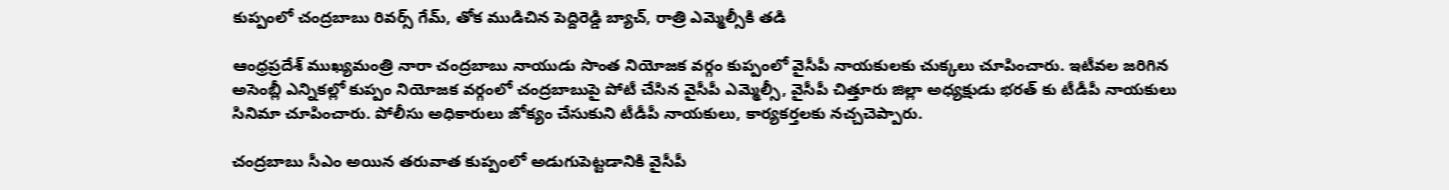కుప్పంలో చంద్రబాబు రివర్స్ గేమ్, తోక ముడిచిన పెద్దిరెడ్డి బ్యాచ్, రాత్రి ఎమ్మెల్సీకి తడి

ఆంధ్రప్రదేశ్ ముఖ్యమంత్రి నారా చంద్రబాబు నాయుడు సొంత నియోజక వర్గం కుప్పంలో వైసీపీ నాయకులకు చుక్కలు చూపించారు. ఇటీవల జరిగిన అసెంబ్లీ ఎన్నికల్లో కుప్పం నియోజక వర్గంలో చంద్రబాబుపై పోటీ చేసిన వైసీపీ ఎమ్మెల్సీ, వైసీపీ చిత్తూరు జిల్లా అధ్యక్షుడు భరత్ కు టీడీపీ నాయకులు సినిమా చూపించారు. పోలీసు అధికారులు జోక్యం చేసుకుని టీడీపీ నాయకులు, కార్యకర్తలకు నచ్చచెప్పారు.

చంద్రబాబు సీఎం అయిన తరువాత కుప్పంలో అడుగుపెట్టడానికి వైసీపీ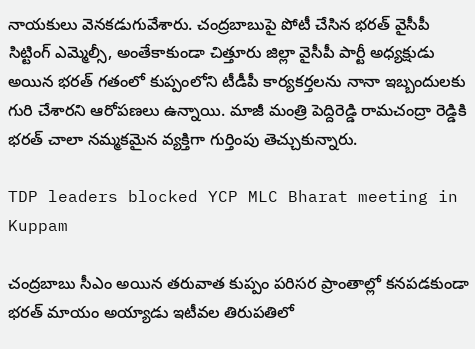నాయకులు వెనకడుగువేశారు. చంద్రబాబుపై పోటీ చేసిన భరత్ వైసీపీ సిట్టింగ్ ఎమ్మెల్సీ, అంతేకాకుండా చిత్తూరు జిల్లా వైసీపీ పార్టీ అధ్యక్షుడు అయిన భరత్ గతంలో కుప్పంలోని టీడీపీ కార్యకర్తలను నానా ఇబ్బందులకు గురి చేశారని ఆరోపణలు ఉన్నాయి. మాజీ మంత్రి పెద్దిరెడ్డి రామచంద్రా రెడ్డికి భరత్ చాలా నమ్మకమైన వ్యక్తిగా గుర్తింపు తెచ్చుకున్నారు.

TDP leaders blocked YCP MLC Bharat meeting in Kuppam

చంద్రబాబు సీఎం అయిన తరువాత కుప్పం పరిసర ప్రాంతాల్లో కనపడకుండా భరత్ మాయం అయ్యాడు ఇటీవల తిరుపతిలో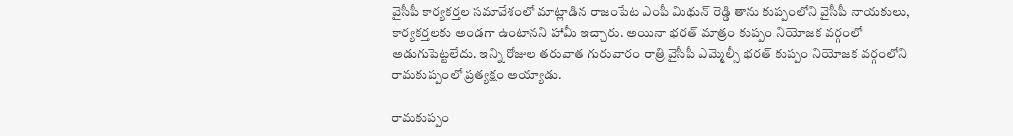వైసీపీ కార్యకర్తల సమావేశంలో మాట్లాడిన రాజంపేట ఎంపీ మిథున్ రెడ్డి తాను కుప్పంలోని వైసీపీ నాయకులు, కార్యకర్తలకు అండగా ఉంటానని హామీ ఇచ్చారు. అయినా భరత్ మాత్రం కుప్పం నియోజక వర్గంలో అడుగుపెట్టలేదు. ఇన్ని రోజుల తరువాత గురువారం రాత్రి వైసీపీ ఎమ్మెల్సీ భరత్ కుప్పం నియోజక వర్గంలోని రామకుప్పంలో ప్రత్యక్షం అయ్యాడు.

రామకుప్పం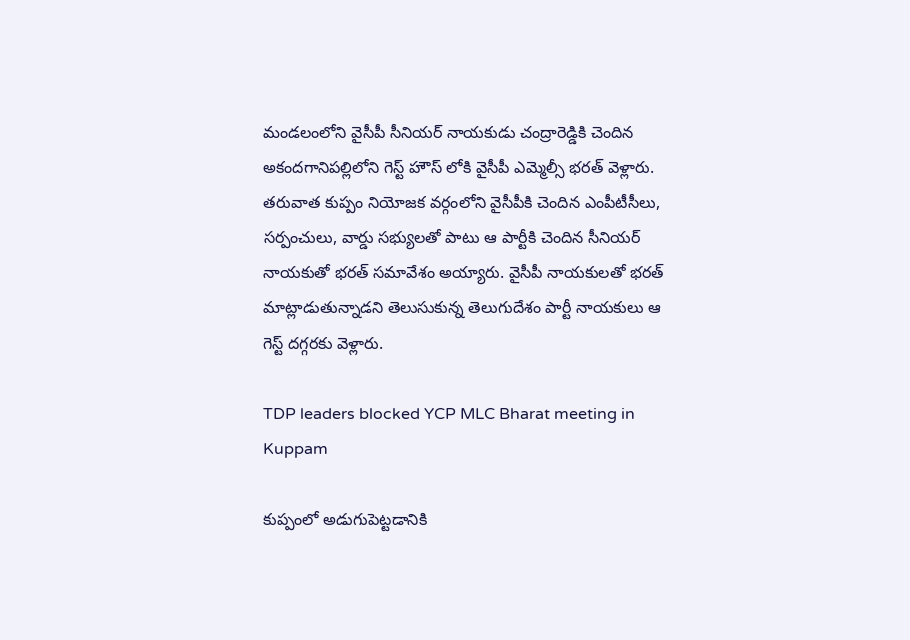మండలంలోని వైసీపీ సీనియర్ నాయకుడు చంద్రారెడ్డికి చెందిన అకందగానిపల్లిలోని గెస్ట్ హౌస్ లోకి వైసీపీ ఎమ్మెల్సీ భరత్ వెళ్లారు. తరువాత కుప్పం నియోజక వర్గంలోని వైసీపీకి చెందిన ఎంపీటీసీలు, సర్పంచులు, వార్డు సభ్యులతో పాటు ఆ పార్టీకి చెందిన సీనియర్ నాయకుతో భరత్ సమావేశం అయ్యారు. వైసీపీ నాయకులతో భరత్ మాట్లాడుతున్నాడని తెలుసుకున్న తెలుగుదేశం పార్టీ నాయకులు ఆ గెస్ట్ దగ్గరకు వెళ్లారు.

TDP leaders blocked YCP MLC Bharat meeting in Kuppam

కుప్పంలో అడుగుపెట్టడానికి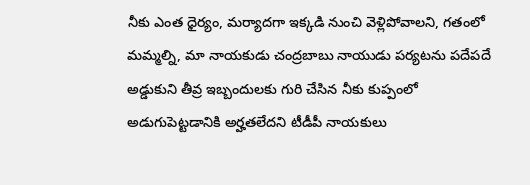నీకు ఎంత ధైర్యం, మర్యాదగా ఇక్కడి నుంచి వెళ్లిపోవాలని, గతంలో మమ్మల్ని, మా నాయకుడు చంద్రబాబు నాయుడు పర్యటను పదేపదే అడ్డుకుని తీవ్ర ఇబ్బందులకు గురి చేసిన నీకు కుప్పంలో అడుగుపెట్టడానికి అర్హతలేదని టీడీపీ నాయకులు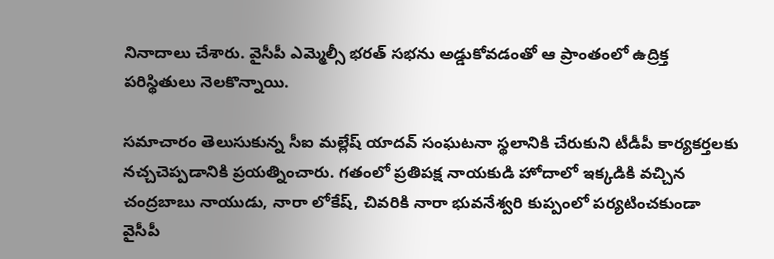నినాదాలు చేశారు. వైసీపీ ఎమ్మెల్సీ భరత్ సభను అడ్డుకోవడంతో ఆ ప్రాంతంలో ఉద్రిక్త పరిస్థితులు నెలకొన్నాయి.

సమాచారం తెలుసుకున్న సీఐ మల్లేష్ యాదవ్ సంఘటనా స్థలానికి చేరుకుని టీడీపీ కార్యకర్తలకు నచ్చచెప్పడానికి ప్రయత్నించారు. గతంలో ప్రతిపక్ష నాయకుడి హోదాలో ఇక్కడికి వచ్చిన చంద్రబాబు నాయుడు, నారా లోకేష్, చివరికి నారా భువనేశ్వరి కుప్పంలో పర్యటించకుండా వైసీపీ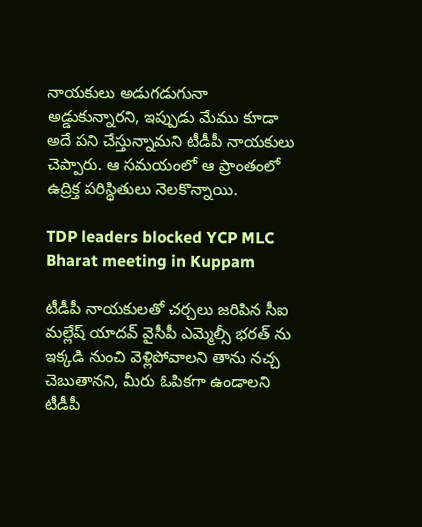నాయకులు అడుగడుగునా అడ్డుకున్నారని, ఇప్పుడు మేము కూడా అదే పని చేస్తున్నామని టీడీపీ నాయకులు చెప్పారు. ఆ సమయంలో ఆ ప్రాంతంలో ఉద్రిక్త పరిస్థితులు నెలకొన్నాయి.

TDP leaders blocked YCP MLC Bharat meeting in Kuppam

టీడీపీ నాయకులతో చర్చలు జరిపిన సీఐ మల్లేష్ యాదవ్ వైసీపీ ఎమ్మెల్సీ భరత్ ను ఇక్కడి నుంచి వెళ్లిపోవాలని తాను నచ్చ చెబుతానని, మీరు ఓపికగా ఉండాలని టీడీపీ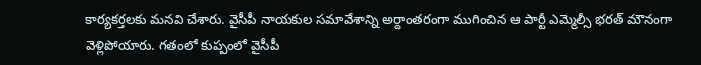కార్యకర్తలకు మనవి చేశారు. వైసీపీ నాయకుల సమావేశాన్ని అర్దాంతరంగా ముగించిన ఆ పార్టీ ఎమ్మెల్సీ భరత్ మౌనంగా వెళ్లిపోయారు. గతంలో కుప్పంలో వైసీపీ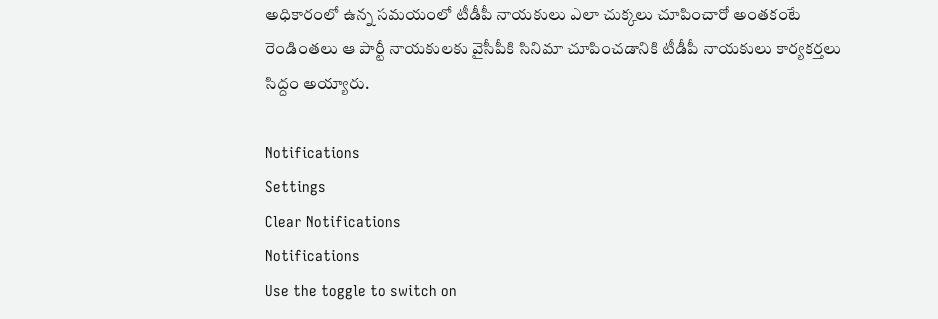అధికారంలో ఉన్న సమయంలో టీడీపీ నాయకులు ఎలా చుక్కలు చూపించారో అంతకంటే రెండింతలు ఆ పార్టీ నాయకులకు వైసీపీకి సినిమా చూపించడానికి టీడీపీ నాయకులు కార్యకర్తలు సిద్దం అయ్యారు.

Notifications
Settings
Clear Notifications
Notifications
Use the toggle to switch on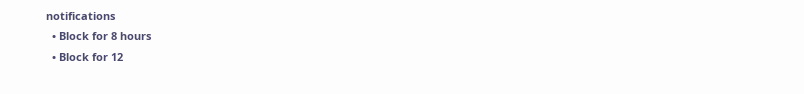notifications
  • Block for 8 hours
  • Block for 12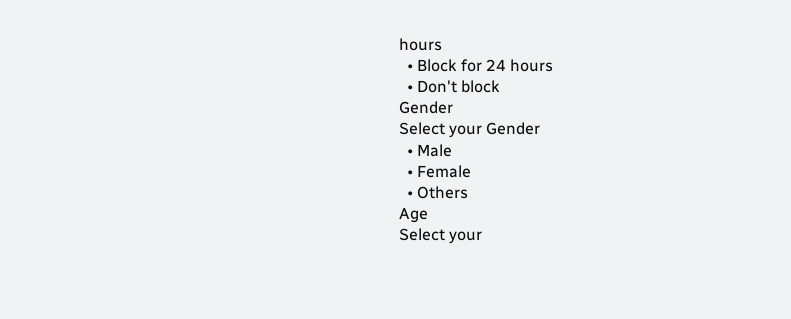hours
  • Block for 24 hours
  • Don't block
Gender
Select your Gender
  • Male
  • Female
  • Others
Age
Select your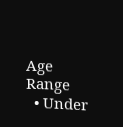Age Range
  • Under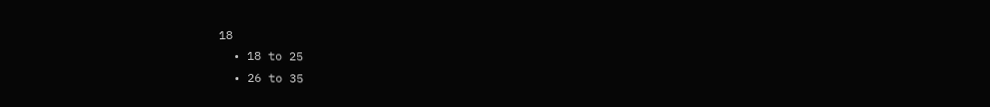18
  • 18 to 25
  • 26 to 35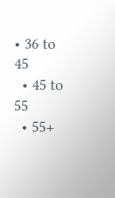• 36 to 45
  • 45 to 55
  • 55+